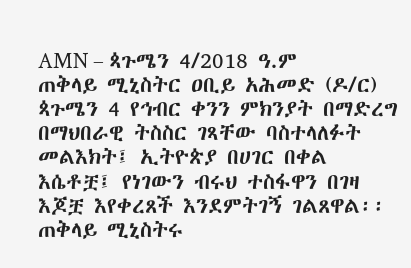AMN – ጳጉሜን 4/2018 ዓ.ም
ጠቅላይ ሚኒስትር ዐቢይ አሕመድ (ዶ/ር) ጳጉሜን 4 የኅብር ቀንን ምክንያት በማድረግ በማህበራዊ ትስስር ገጻቸው ባስተላለፉት መልእክት፤ ኢትዮጵያ በሀገር በቀል እሴቶቿ፤ የነገውን ብሩህ ተስፋዋን በገዛ እጆቿ እየቀረጸች እንደምትገኝ ገልጸዋል፡፡
ጠቅላይ ሚኒስትሩ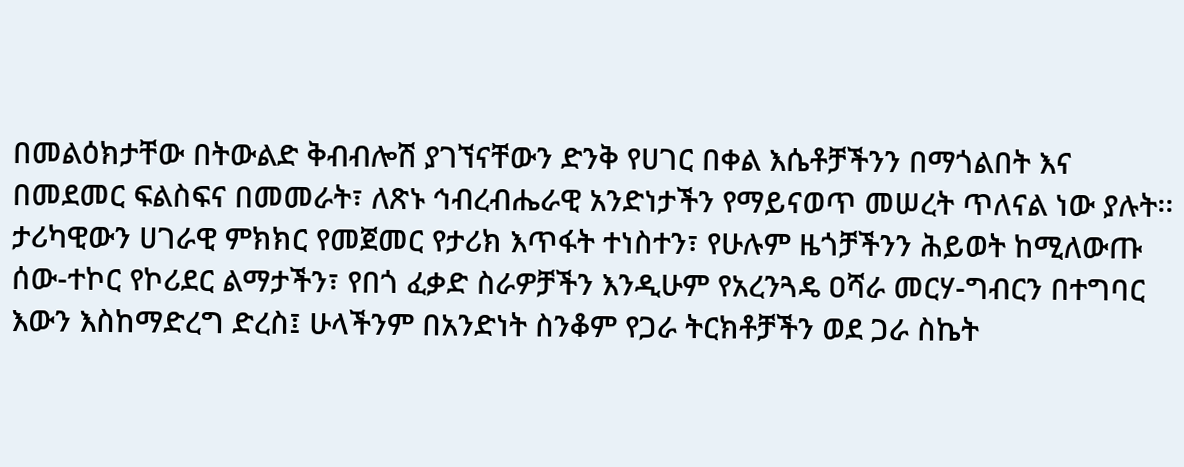በመልዕክታቸው በትውልድ ቅብብሎሽ ያገኘናቸውን ድንቅ የሀገር በቀል እሴቶቻችንን በማጎልበት እና በመደመር ፍልስፍና በመመራት፣ ለጽኑ ኅብረብሔራዊ አንድነታችን የማይናወጥ መሠረት ጥለናል ነው ያሉት፡፡
ታሪካዊውን ሀገራዊ ምክክር የመጀመር የታሪክ እጥፋት ተነስተን፣ የሁሉም ዜጎቻችንን ሕይወት ከሚለውጡ ሰው-ተኮር የኮሪደር ልማታችን፣ የበጎ ፈቃድ ስራዎቻችን እንዲሁም የአረንጓዴ ዐሻራ መርሃ-ግብርን በተግባር እውን እስከማድረግ ድረስ፤ ሁላችንም በአንድነት ስንቆም የጋራ ትርክቶቻችን ወደ ጋራ ስኬት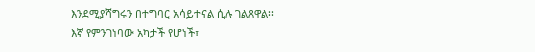እንደሚያሻግሩን በተግባር አሳይተናል ሲሉ ገልጸዋል፡፡
እኛ የምንገነባው አካታች የሆነች፣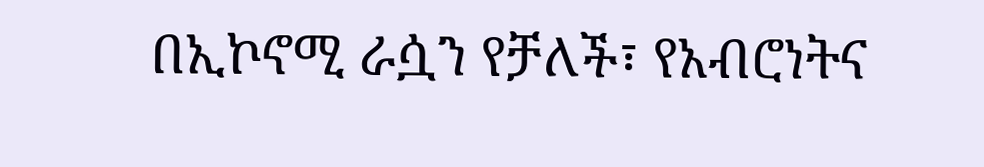በኢኮኖሚ ራሷን የቻለች፣ የአብሮነትና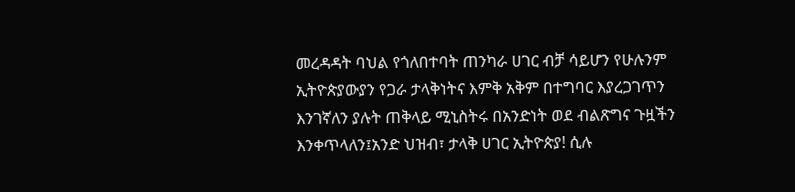መረዳዳት ባህል የጎለበተባት ጠንካራ ሀገር ብቻ ሳይሆን የሁሉንም ኢትዮጵያውያን የጋራ ታላቅነትና እምቅ አቅም በተግባር እያረጋገጥን እንገኛለን ያሉት ጠቅላይ ሚኒስትሩ በአንድነት ወደ ብልጽግና ጉዟችን እንቀጥላለን፤አንድ ህዝብ፣ ታላቅ ሀገር ኢትዮጵያ! ሲሉ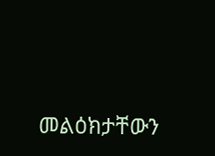መልዕክታቸውን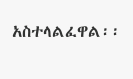አስተላልፈዋል፡፡